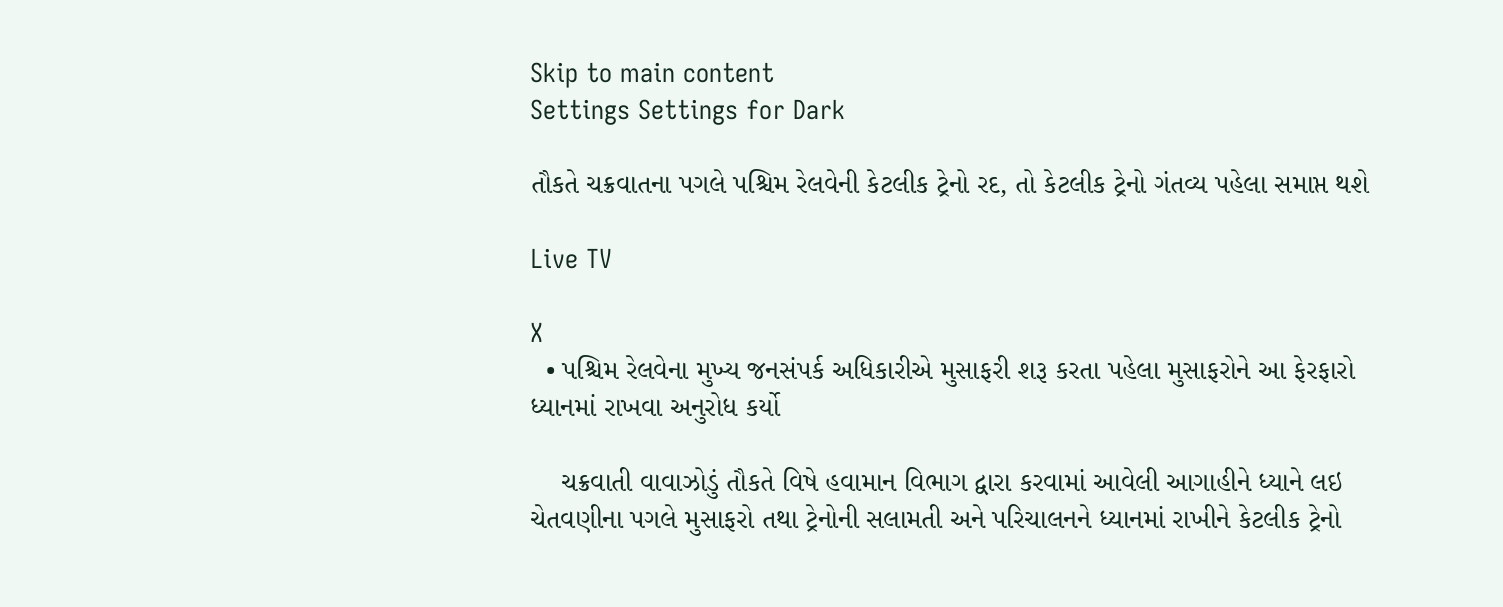Skip to main content
Settings Settings for Dark

તૌકતે ચક્રવાતના પગલે પશ્ચિમ રેલવેની કેટલીક ટ્રેનો રદ, તો કેટલીક ટ્રેનો ગંતવ્ય પહેલા સમાપ્ત થશે

Live TV

X
  • પશ્ચિમ રેલવેના મુખ્ય જનસંપર્ક અધિકારીએ મુસાફરી શરૂ કરતા પહેલા મુસાફરોને આ ફેરફારો ધ્યાનમાં રાખવા અનુરોધ કર્યો

    ચક્રવાતી વાવાઝોડું તૌકતે વિષે હવામાન વિભાગ દ્વારા કરવામાં આવેલી આગાહીને ધ્યાને લઇ ચેતવણીના પગલે મુસાફરો તથા ટ્રેનોની સલામતી અને પરિચાલનને ધ્યાનમાં રાખીને કેટલીક ટ્રેનો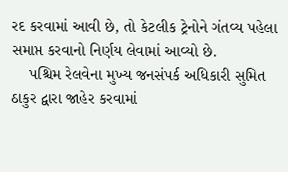રદ કરવામાં આવી છે, તો કેટલીક ટ્રેનોને ગંતવ્ય પહેલા સમાપ્ત કરવાનો નિર્ણય લેવામાં આવ્યો છે.
    પશ્ચિમ રેલવેના મુખ્ય જનસંપર્ક અધિકારી સુમિત ઠાકુર દ્વારા જાહેર કરવામાં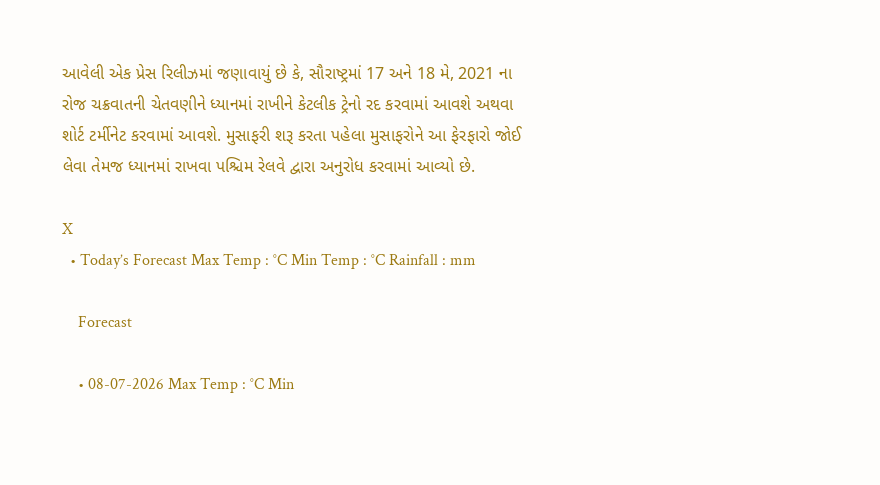આવેલી એક પ્રેસ રિલીઝમાં જણાવાયું છે કે, સૌરાષ્ટ્રમાં 17 અને 18 મે, 2021 ના રોજ ચક્રવાતની ચેતવણીને ધ્યાનમાં રાખીને કેટલીક ટ્રેનો રદ કરવામાં આવશે અથવા શોર્ટ ટર્મીનેટ કરવામાં આવશે. મુસાફરી શરૂ કરતા પહેલા મુસાફરોને આ ફેરફારો જોઈ લેવા તેમજ ધ્યાનમાં રાખવા પશ્ચિમ રેલવે દ્વારા અનુરોધ કરવામાં આવ્યો છે.

X
  • Today’s Forecast Max Temp : °C Min Temp : °C Rainfall : mm

    Forecast

    • 08-07-2026 Max Temp : °C Min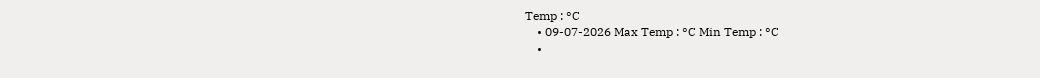Temp : °C
    • 09-07-2026 Max Temp : °C Min Temp : °C
    •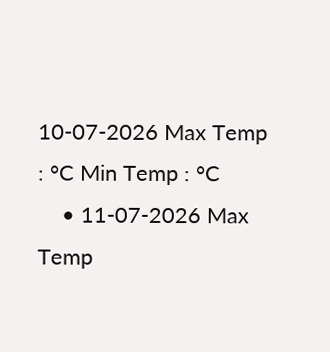10-07-2026 Max Temp : °C Min Temp : °C
    • 11-07-2026 Max Temp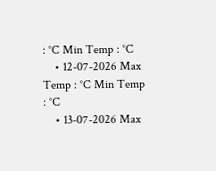: °C Min Temp : °C
    • 12-07-2026 Max Temp : °C Min Temp : °C
    • 13-07-2026 Max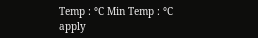Temp : °C Min Temp : °C
apply